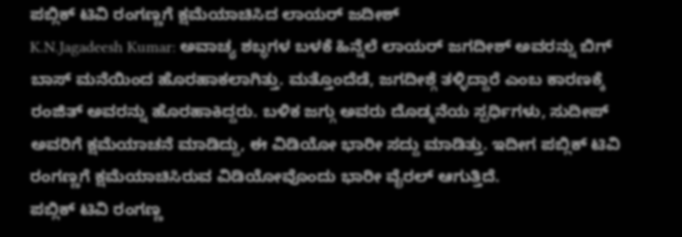ಪಬ್ಲಿಕ್ ಟಿವಿ ರಂಗಣ್ಣಗೆ ಕ್ಷಮೆಯಾಚಿಸಿದ ಲಾಯರ್ ಜದೀಶ್
K.N.Jagadeesh Kumar: ಅವಾಚ್ಯ ಶಬ್ಧಗಳ ಬಳಕೆ ಹಿನ್ನೆಲೆ ಲಾಯರ್ ಜಗದೀಶ್ ಅವರನ್ನು ಬಿಗ್ ಬಾಸ್ ಮನೆಯಿಂದ ಹೊರಹಾಕಲಾಗಿತ್ತು. ಮತ್ತೊಂದೆಡೆ, ಜಗದೀಶ್ಗೆ ತಳ್ಳಿದ್ದಾರೆ ಎಂಬ ಕಾರಣಕ್ಕೆ ರಂಜಿತ್ ಅವರನ್ನು ಹೊರಹಾಕಿದ್ದರು. ಬಳಿಕ ಜಗ್ಗು ಅವರು ದೊಡ್ಮನೆಯ ಸ್ಪರ್ಧಿಗಳು, ಸುದೀಪ್ ಅವರಿಗೆ ಕ್ಷಮೆಯಾಚನೆ ಮಾಡಿದ್ದು, ಈ ವಿಡಿಯೋ ಭಾರೀ ಸದ್ದು ಮಾಡಿತ್ತು. ಇದೀಗ ಪಬ್ಲಿಕ್ ಟಿವಿ ರಂಗಣ್ಣಗೆ ಕ್ಷಮೆಯಾಚಿಸಿರುವ ವಿಡಿಯೋವೊಂದು ಭಾರೀ ವೈರಲ್ ಆಗುತ್ತಿದೆ.
ಪಬ್ಲಿಕ್ ಟಿವಿ ರಂಗಣ್ಣ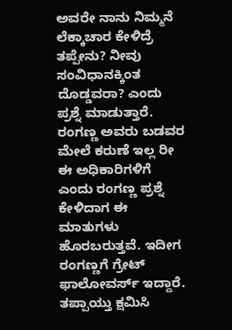ಅವರೇ ನಾನು ನಿಮ್ಮನೆ ಲೆಕ್ಕಾಚಾರ ಕೇಳಿದ್ರೆ ತಪ್ಪೇನು? ನೀವು ಸಂವಿಧಾನಕ್ಕಿಂತ ದೊಡ್ಡವರಾ? ಎಂದು ಪ್ರಶ್ನೆ ಮಾಡುತ್ತಾರೆ. ರಂಗಣ್ಣ ಅವರು ಬಡವರ ಮೇಲೆ ಕರುಣೆ ಇಲ್ಲ ರೀ ಈ ಅಧಿಕಾರಿಗಳಿಗೆ ಎಂದು ರಂಗಣ್ಣ ಪ್ರಶ್ನೆ ಕೇಳಿದಾಗ ಈ ಮಾತುಗಳು ಹೊರಬರುತ್ತವೆ. ಇದೀಗ ರಂಗಣ್ಣಗೆ ಗ್ರೇಟ್ ಫಾಲೋವರ್ಸ್ ಇದ್ದಾರೆ. ತಪ್ಪಾಯ್ತು ಕ್ಷಮಿಸಿ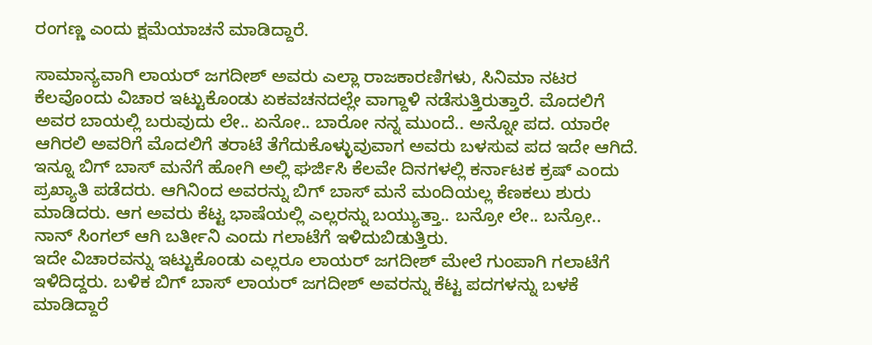ರಂಗಣ್ಣ ಎಂದು ಕ್ಷಮೆಯಾಚನೆ ಮಾಡಿದ್ದಾರೆ.

ಸಾಮಾನ್ಯವಾಗಿ ಲಾಯರ್ ಜಗದೀಶ್ ಅವರು ಎಲ್ಲಾ ರಾಜಕಾರಣಿಗಳು, ಸಿನಿಮಾ ನಟರ ಕೆಲವೊಂದು ವಿಚಾರ ಇಟ್ಟುಕೊಂಡು ಏಕವಚನದಲ್ಲೇ ವಾಗ್ದಾಳಿ ನಡೆಸುತ್ತಿರುತ್ತಾರೆ. ಮೊದಲಿಗೆ ಅವರ ಬಾಯಲ್ಲಿ ಬರುವುದು ಲೇ.. ಏನೋ.. ಬಾರೋ ನನ್ನ ಮುಂದೆ.. ಅನ್ನೋ ಪದ. ಯಾರೇ ಆಗಿರಲಿ ಅವರಿಗೆ ಮೊದಲಿಗೆ ತರಾಟೆ ತೆಗೆದುಕೊಳ್ಳುವುವಾಗ ಅವರು ಬಳಸುವ ಪದ ಇದೇ ಆಗಿದೆ.
ಇನ್ನೂ ಬಿಗ್ ಬಾಸ್ ಮನೆಗೆ ಹೋಗಿ ಅಲ್ಲಿ ಘರ್ಜಿಸಿ ಕೆಲವೇ ದಿನಗಳಲ್ಲಿ ಕರ್ನಾಟಕ ಕ್ರಷ್ ಎಂದು ಪ್ರಖ್ಯಾತಿ ಪಡೆದರು. ಆಗಿನಿಂದ ಅವರನ್ನು ಬಿಗ್ ಬಾಸ್ ಮನೆ ಮಂದಿಯಲ್ಲ ಕೆಣಕಲು ಶುರು ಮಾಡಿದರು. ಆಗ ಅವರು ಕೆಟ್ಟ ಭಾಷೆಯಲ್ಲಿ ಎಲ್ಲರನ್ನು ಬಯ್ಯುತ್ತಾ.. ಬನ್ರೋ ಲೇ.. ಬನ್ರೋ.. ನಾನ್ ಸಿಂಗಲ್ ಆಗಿ ಬರ್ತೀನಿ ಎಂದು ಗಲಾಟೆಗೆ ಇಳಿದುಬಿಡುತ್ತಿರು.
ಇದೇ ವಿಚಾರವನ್ನು ಇಟ್ಟುಕೊಂಡು ಎಲ್ಲರೂ ಲಾಯರ್ ಜಗದೀಶ್ ಮೇಲೆ ಗುಂಪಾಗಿ ಗಲಾಟೆಗೆ ಇಳಿದಿದ್ದರು. ಬಳಿಕ ಬಿಗ್ ಬಾಸ್ ಲಾಯರ್ ಜಗದೀಶ್ ಅವರನ್ನು ಕೆಟ್ಟ ಪದಗಳನ್ನು ಬಳಕೆ ಮಾಡಿದ್ದಾರೆ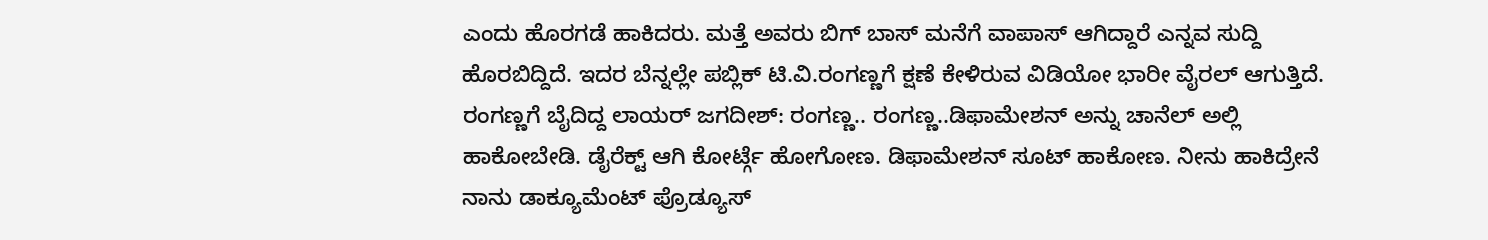ಎಂದು ಹೊರಗಡೆ ಹಾಕಿದರು. ಮತ್ತೆ ಅವರು ಬಿಗ್ ಬಾಸ್ ಮನೆಗೆ ವಾಪಾಸ್ ಆಗಿದ್ದಾರೆ ಎನ್ನವ ಸುದ್ದಿ ಹೊರಬಿದ್ದಿದೆ. ಇದರ ಬೆನ್ನಲ್ಲೇ ಪಬ್ಲಿಕ್ ಟಿ.ವಿ.ರಂಗಣ್ಣಗೆ ಕ್ಷಣೆ ಕೇಳಿರುವ ವಿಡಿಯೋ ಭಾರೀ ವೈರಲ್ ಆಗುತ್ತಿದೆ.
ರಂಗಣ್ಣಗೆ ಬೈದಿದ್ದ ಲಾಯರ್ ಜಗದೀಶ್: ರಂಗಣ್ಣ.. ರಂಗಣ್ಣ..ಡಿಫಾಮೇಶನ್ ಅನ್ನು ಚಾನೆಲ್ ಅಲ್ಲಿ ಹಾಕೋಬೇಡಿ. ಡೈರೆಕ್ಟ್ ಆಗಿ ಕೋರ್ಟ್ಗೆ ಹೋಗೋಣ. ಡಿಫಾಮೇಶನ್ ಸೂಟ್ ಹಾಕೋಣ. ನೀನು ಹಾಕಿದ್ರೇನೆ ನಾನು ಡಾಕ್ಯೂಮೆಂಟ್ ಪ್ರೊಡ್ಯೂಸ್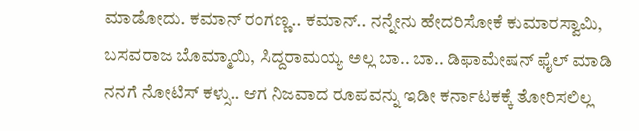ಮಾಡೋದು. ಕಮಾನ್ ರಂಗಣ್ಣ.. ಕಮಾನ್.. ನನ್ನೇನು ಹೇದರಿಸೋಕೆ ಕುಮಾರಸ್ವಾಮಿ, ಬಸವರಾಜ ಬೊಮ್ಮಾಯಿ, ಸಿದ್ದರಾಮಯ್ಯ ಅಲ್ಲ ಬಾ.. ಬಾ.. ಡಿಫಾಮೇಷನ್ ಫೈಲ್ ಮಾಡಿ ನನಗೆ ನೋಟಿಸ್ ಕಳ್ಸು.. ಆಗ ನಿಜವಾದ ರೂಪವನ್ನು ಇಡೀ ಕರ್ನಾಟಕಕ್ಕೆ ತೋರಿಸಲಿಲ್ಲ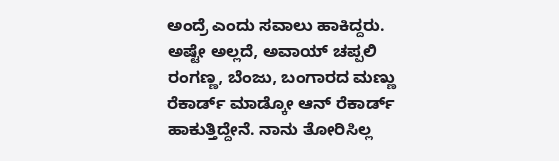ಅಂದ್ರೆ ಎಂದು ಸವಾಲು ಹಾಕಿದ್ದರು.
ಅಷ್ಟೇ ಅಲ್ಲದೆ, ಅವಾಯ್ ಚಪ್ಪಲಿ ರಂಗಣ್ಣ, ಬೆಂಜು, ಬಂಗಾರದ ಮಣ್ಣು ರೆಕಾರ್ಡ್ ಮಾಡ್ಕೋ ಆನ್ ರೆಕಾರ್ಡ್ ಹಾಕುತ್ತಿದ್ದೇನೆ. ನಾನು ತೋರಿಸಿಲ್ಲ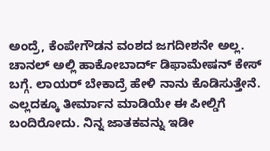ಅಂದ್ರೆ, ಕೆಂಪೇಗೌಡನ ವಂಶದ ಜಗದೀಶನೇ ಅಲ್ಲ. ಚಾನಲ್ ಅಲ್ಲಿ ಹಾಕೋಬಾರ್ದ್ ಡಿಫಾಮೇಷನ್ ಕೇಸ್ ಬಗ್ಗೆ. ಲಾಯರ್ ಬೇಕಾದ್ರೆ ಹೇಳಿ ನಾನು ಕೊಡಿಸುತ್ತೇನೆ. ಎಲ್ಲದಕ್ಕೂ ತೀರ್ಮಾನ ಮಾಡಿಯೇ ಈ ಪೀಲ್ಡಿಗೆ ಬಂದಿರೋದು. ನಿನ್ನ ಜಾತಕವನ್ನು ಇಡೀ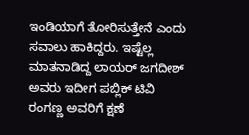ಇಂಡಿಯಾಗೆ ತೋರಿಸುತ್ತೇನೆ ಎಂದು ಸವಾಲು ಹಾಕಿದ್ದರು. ಇಷ್ಟೆಲ್ಲ ಮಾತನಾಡಿದ್ದ ಲಾಯರ್ ಜಗದೀಶ್ ಅವರು ಇದೀಗ ಪಬ್ಲಿಕ್ ಟಿವಿ ರಂಗಣ್ಣ ಅವರಿಗೆ ಕ್ಷಣೆ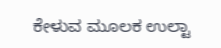ಕೇಳುವ ಮೂಲಕ ಉಲ್ಟಾ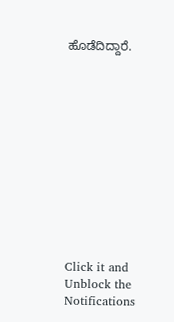ಹೊಡೆದಿದ್ದಾರೆ.












Click it and Unblock the Notifications